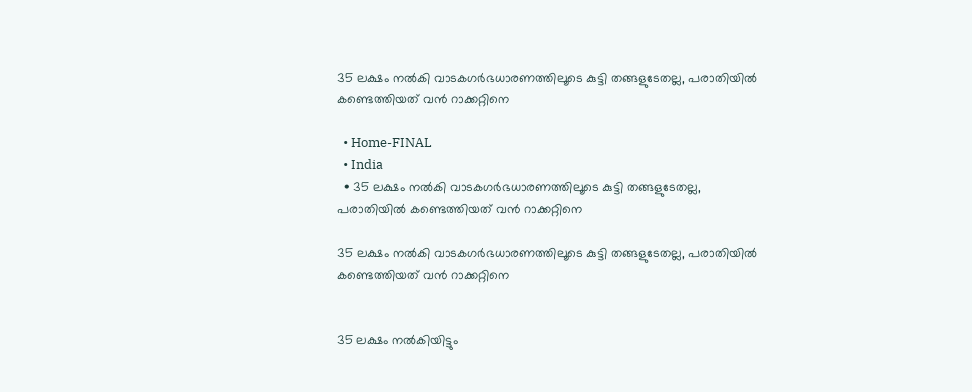35 ലക്ഷം നൽകി വാടകഗർഭധാരണത്തിലൂടെ കുട്ടി തങ്ങളുടേതല്ല, പരാതിയിൽ കണ്ടെത്തിയത് വൻ റാക്കറ്റിനെ

  • Home-FINAL
  • India
  • 35 ലക്ഷം നൽകി വാടകഗർഭധാരണത്തിലൂടെ കുട്ടി തങ്ങളുടേതല്ല, പരാതിയിൽ കണ്ടെത്തിയത് വൻ റാക്കറ്റിനെ

35 ലക്ഷം നൽകി വാടകഗർഭധാരണത്തിലൂടെ കുട്ടി തങ്ങളുടേതല്ല, പരാതിയിൽ കണ്ടെത്തിയത് വൻ റാക്കറ്റിനെ


35 ലക്ഷം നൽകിയിട്ടും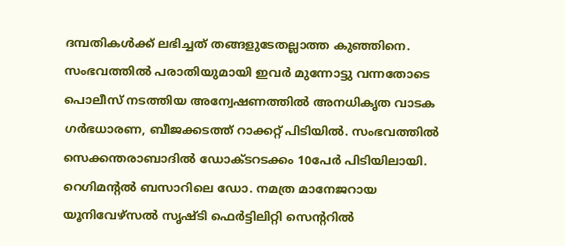ദമ്പതികൾക്ക് ലഭിച്ചത് തങ്ങളുടേതല്ലാത്ത കുഞ്ഞിനെ. സംഭവത്തിൽ പരാതിയുമായി ഇവർ മുന്നോട്ടു വന്നതോടെ പൊലീസ് നടത്തിയ അന്വേഷണത്തിൽ അനധികൃത വാടക ഗർഭധാരണ, ബീജക്കടത്ത് റാക്കറ്റ് പിടിയിൽ. സംഭവത്തിൽ സെക്കന്തരാബാദിൽ ഡോക്ടറടക്കം 10പേർ പിടിയിലായി. റെഗിമന്റൽ ബസാറിലെ ഡോ. നമത്ര മാനേജറായ യൂനിവേഴ്‌സൽ സൃഷ്ടി ഫെർട്ടിലിറ്റി സെന്ററിൽ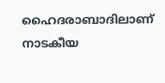ഹൈദരാബാദിലാണ് നാടകീയ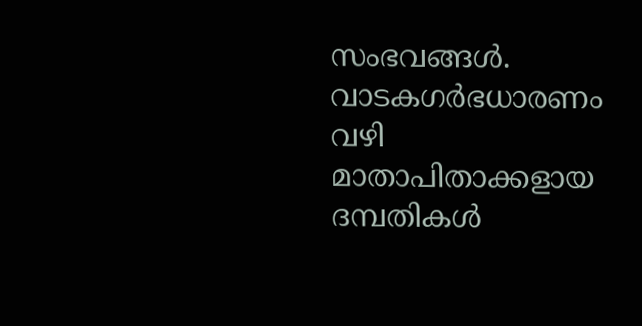സംഭവങ്ങൾ. വാടകഗർഭധാരണം വഴി മാതാപിതാക്കളായ ദമ്പതികൾ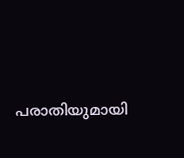പരാതിയുമായി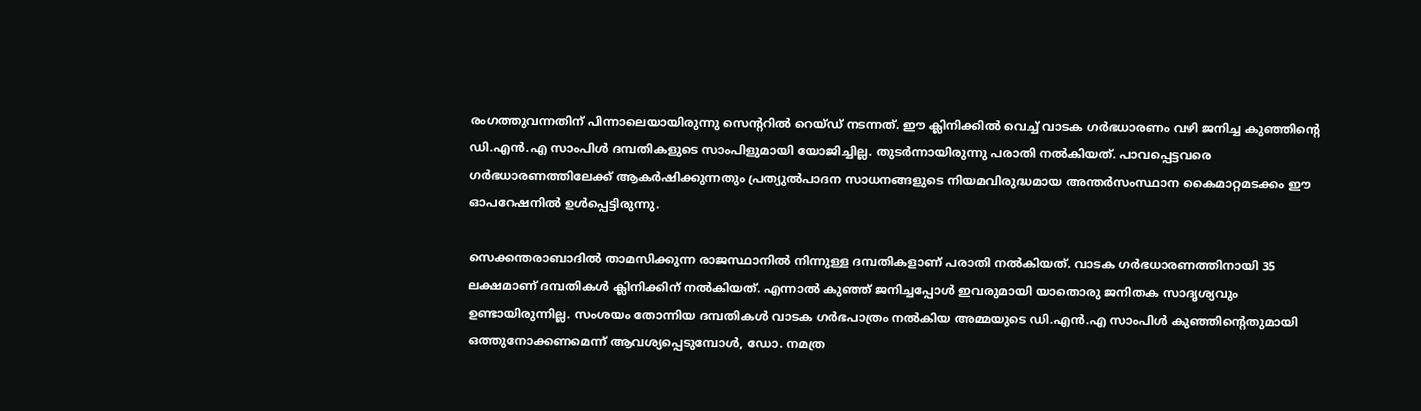രംഗത്തുവന്നതിന് പിന്നാലെയായിരുന്നു സെന്ററിൽ റെയ്ഡ് നടന്നത്. ഈ ക്ലിനിക്കിൽ വെച്ച് വാടക ഗർഭധാരണം വഴി ജനിച്ച കുഞ്ഞിന്റെ ഡി.എൻ.എ സാംപിൾ ദമ്പതികളുടെ സാംപിളുമായി യോജിച്ചില്ല. തുടർന്നായിരുന്നു പരാതി നൽകിയത്. പാവപ്പെട്ടവരെ ഗർഭധാരണത്തിലേക്ക് ആകർഷിക്കുന്നതും പ്രത്യുൽപാദന സാധനങ്ങളുടെ നിയമവിരുദ്ധമായ അന്തർസംസ്ഥാന കൈമാറ്റമടക്കം ഈ ഓപറേഷനിൽ ഉൾപ്പെട്ടിരുന്നു.

സെക്കന്തരാബാദിൽ താമസിക്കുന്ന രാജസ്ഥാനിൽ നിന്നുള്ള ദമ്പതികളാണ് പരാതി നൽകിയത്. വാടക ഗർഭധാരണത്തിനായി 35 ലക്ഷമാണ് ദമ്പതികൾ ക്ലിനിക്കിന് നൽകിയത്. എന്നാൽ കുഞ്ഞ് ജനിച്ചപ്പോൾ ഇവരുമായി യാതൊരു ജനിതക സാദൃശ്യവും ഉണ്ടായിരുന്നില്ല. സംശയം തോന്നിയ ദമ്പതികൾ വാടക ഗർഭപാത്രം നൽകിയ അമ്മയുടെ ഡി.എൻ.എ സാംപിൾ കുഞ്ഞിന്റെതുമായി ഒത്തുനോക്കണമെന്ന് ആവശ്യപ്പെടുമ്പോൾ, ഡോ. നമത്ര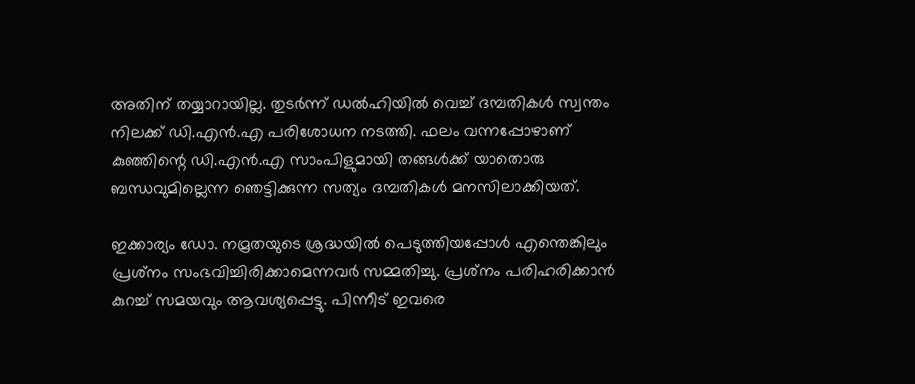അതിന് തയ്യാറായില്ല. തുടർന്ന് ഡൽഹിയിൽ വെച്ച് ദമ്പതികൾ സ്വന്തം നിലക്ക് ഡി.എൻ.എ പരിശോധന നടത്തി. ഫലം വന്നപ്പോഴാണ് കുഞ്ഞിന്റെ ഡി.എൻ.എ സാംപിളുമായി തങ്ങൾക്ക് യാതൊരു ബന്ധവുമില്ലെന്ന ഞെട്ടിക്കുന്ന സത്യം ദമ്പതികൾ മനസിലാക്കിയത്.

ഇക്കാര്യം ഡോ. നമ്രതയുടെ ശ്രദ്ധയിൽ പെടുത്തിയപ്പോൾ എന്തെങ്കിലും പ്രശ്‌നം സംഭവിച്ചിരിക്കാമെന്നവർ സമ്മതിച്ചു. പ്രശ്‌നം പരിഹരിക്കാൻ കുറച്ച് സമയവും ആവശ്യപ്പെട്ടു. പിന്നീട് ഇവരെ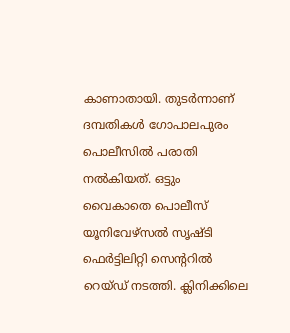കാണാതായി. തുടർന്നാണ് ദമ്പതികൾ ഗോപാലപുരം പൊലീസിൽ പരാതി നൽകിയത്. ഒട്ടും വൈകാതെ പൊലീസ് യൂനിവേഴ്‌സൽ സൃഷ്ടി ഫെർട്ടിലിറ്റി സെന്ററിൽ റെയ്ഡ് നടത്തി. ക്ലിനിക്കിലെ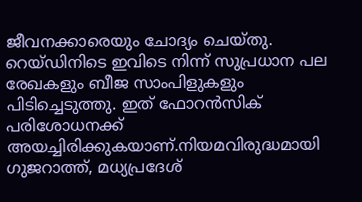ജീവനക്കാരെയും ചോദ്യം ചെയ്തു. റെയ്ഡിനിടെ ഇവിടെ നിന്ന് സുപ്രധാന പല രേഖകളും ബീജ സാംപിളുകളും പിടിച്ചെടുത്തു. ഇത് ഫോറൻസിക് പരിശോധനക്ക് അയച്ചിരിക്കുകയാണ്.നിയമവിരുദ്ധമായി ഗുജറാത്ത്, മധ്യപ്രദേശ്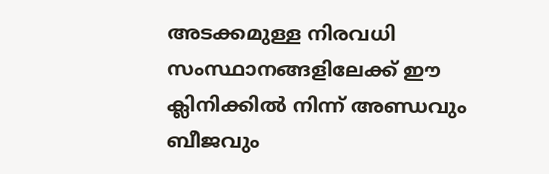അടക്കമുള്ള നിരവധി സംസ്ഥാനങ്ങളിലേക്ക് ഈ ക്ലിനിക്കിൽ നിന്ന് അണ്ഡവും ബീജവും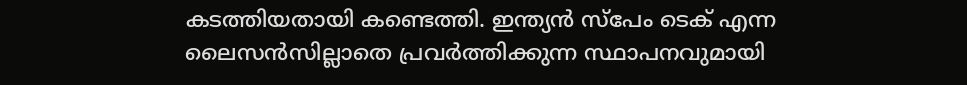കടത്തിയതായി കണ്ടെത്തി. ഇന്ത്യൻ സ്‌പേം ടെക് എന്ന ലൈസൻസില്ലാതെ പ്രവർത്തിക്കുന്ന സ്ഥാപനവുമായി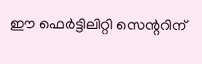ഈ ഫെർട്ടിലിറ്റി സെന്ററിന്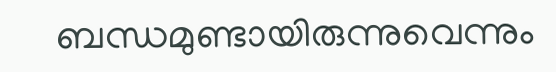ബന്ധമുണ്ടായിരുന്നുവെന്നും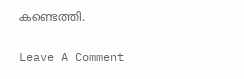കണ്ടെത്തി.

Leave A Comment